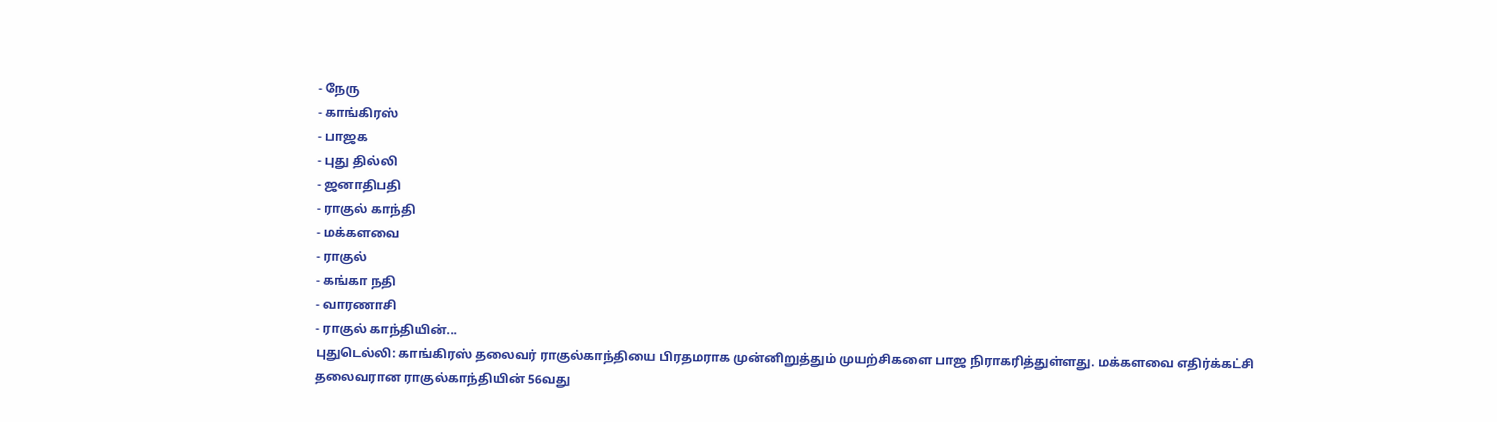- நேரு
- காங்கிரஸ்
- பாஜக
- புது தில்லி
- ஜனாதிபதி
- ராகுல் காந்தி
- மக்களவை
- ராகுல்
- கங்கா நதி
- வாரணாசி
- ராகுல் காந்தியின்...
புதுடெல்லி: காங்கிரஸ் தலைவர் ராகுல்காந்தியை பிரதமராக முன்னிறுத்தும் முயற்சிகளை பாஜ நிராகரித்துள்ளது. மக்களவை எதிர்க்கட்சி தலைவரான ராகுல்காந்தியின் 56வது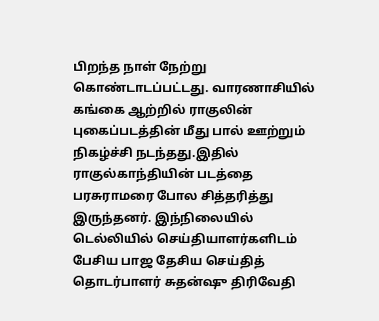பிறந்த நாள் நேற்று கொண்டாடப்பட்டது. வாரணாசியில் கங்கை ஆற்றில் ராகுலின் புகைப்படத்தின் மீது பால் ஊற்றும் நிகழ்ச்சி நடந்தது.இதில் ராகுல்காந்தியின் படத்தை பரசுராமரை போல சித்தரித்து இருந்தனர். இந்நிலையில் டெல்லியில் செய்தியாளர்களிடம் பேசிய பாஜ தேசிய செய்தித் தொடர்பாளர் சுதன்ஷு திரிவேதி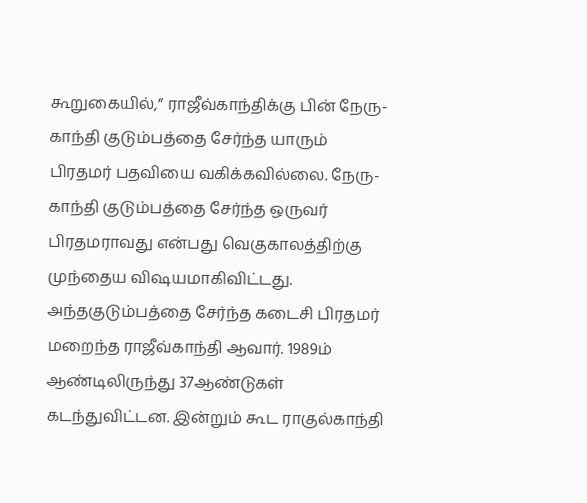கூறுகையில்,” ராஜீவ்காந்திக்கு பின் நேரு-காந்தி குடும்பத்தை சேர்ந்த யாரும் பிரதமர் பதவியை வகிக்கவில்லை. நேரு-காந்தி குடும்பத்தை சேர்ந்த ஒருவர் பிரதமராவது என்பது வெகுகாலத்திற்கு முந்தைய விஷயமாகிவிட்டது.
அந்தகுடும்பத்தை சேர்ந்த கடைசி பிரதமர் மறைந்த ராஜீவ்காந்தி ஆவார். 1989ம் ஆண்டிலிருந்து 37ஆண்டுகள் கடந்துவிட்டன. இன்றும் கூட ராகுல்காந்தி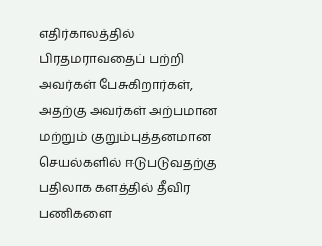எதிர்காலத்தில் பிரதமராவதைப் பற்றி அவர்கள் பேசுகிறார்கள், அதற்கு அவர்கள் அற்பமான மற்றும் குறும்புத்தனமான செயல்களில் ஈடுபடுவதற்கு பதிலாக களத்தில் தீவிர பணிகளை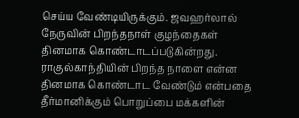செய்ய வேண்டியிருக்கும். ஜவஹர்லால் நேருவின் பிறந்தநாள் குழந்தைகள் தினமாக கொண்டாடப்படுகின்றது. ராகுல்காந்தியின் பிறந்த நாளை என்ன தினமாக கொண்டாட வேண்டும் என்பதை தீர்மானிக்கும் பொறுப்பை மக்களின்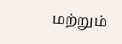மற்றும்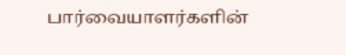பார்வையாளர்களின்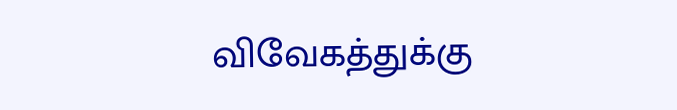விவேகத்துக்கு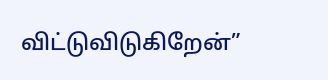விட்டுவிடுகிறேன்”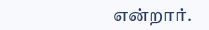என்றார்.